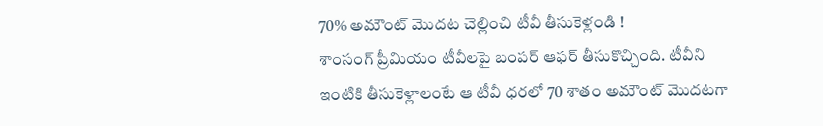70% అమౌంట్ మొదట చెల్లించి టీవీ తీసుకెళ్లండి !
శాంసంగ్ ప్రీమియం టీవీలపై బంపర్ ఆఫర్ తీసుకొచ్చింది. టీవీని ఇంటికి తీసుకెళ్లాలంటే ఆ టీవీ ధరలో 70 శాతం అమౌంట్ మొదటగా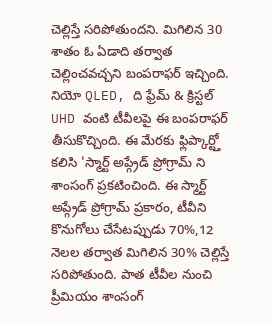చెల్లిస్తే సరిపోతుందని. మిగిలిన 30 శాతం ఓ ఏడాది తర్వాత చెల్లించవచ్చని బంపరాఫర్ ఇచ్చింది. నియో QLED, ది ఫ్రేమ్ & క్రిస్టల్ UHD వంటి టీవీలపై ఈ బంపరాఫర్ తీసుకొచ్చింది. ఈ మేరకు ఫ్లిప్కార్ట్తో కలిసి 'స్మార్ట్ అప్గ్రేడ్ ప్రోగ్రామ్ ని శాంసంగ్ ప్రకటించింది. ఈ స్మార్ట్ అప్గ్రేడ్ ప్రోగ్రామ్ ప్రకారం, టీవీని కొనుగోలు చేసేటప్పుడు 70%,12 నెలల తర్వాత మిగిలిన 30% చెల్లిస్తే సరిపోతుంది. పాత టీవీల నుంచి ప్రీమియం శాంసంగ్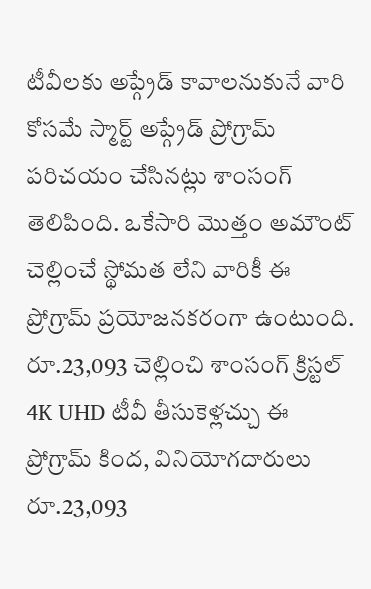టీవీలకు అప్గ్రేడ్ కావాలనుకునే వారి కోసమే స్మార్ట్ అప్గ్రేడ్ ప్రోగ్రామ్ పరిచయం చేసినట్లు శాంసంగ్ తెలిపింది. ఒకేసారి మొత్తం అమౌంట్ చెల్లించే స్థోమత లేని వారికీ ఈ ప్రోగ్రామ్ ప్రయోజనకరంగా ఉంటుంది. రూ.23,093 చెల్లించి శాంసంగ్ క్రిస్టల్ 4K UHD టీవీ తీసుకెళ్లచ్చు ఈ ప్రోగ్రామ్ కింద, వినియోగదారులు రూ.23,093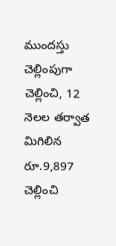ముందస్తు చెల్లింపుగా చెల్లించి, 12 నెలల తర్వాత మిగిలిన రూ.9,897 చెల్లించి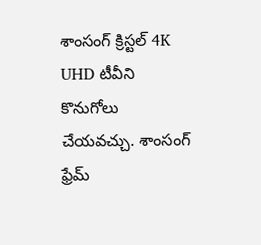శాంసంగ్ క్రిస్టల్ 4K UHD టీవీని కొనుగోలు చేయవచ్చు. శాంసంగ్ ఫ్రేమ్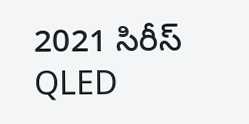2021 సిరీస్ QLED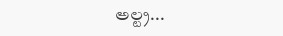అల్ట్ర...